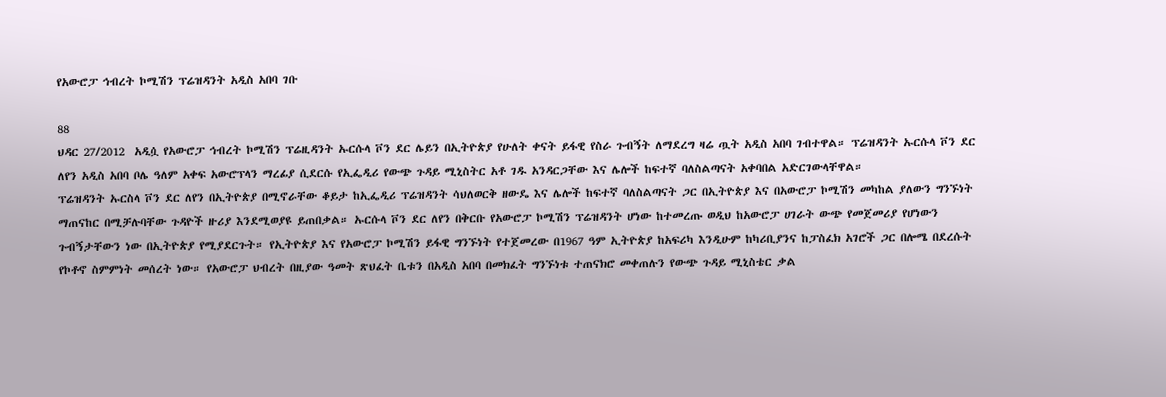የአውሮፓ ኅብረት ኮሚሽን ፕሬዝዳንት አዲስ አበባ ገቡ

88
ህዳር 27/2012  አዲሷ የአውሮፓ ኅብረት ኮሚሽን ፕሬዚዳንት ኡርሱላ ቮን ደር ሌይን በኢትዮጵያ የሁለት ቀናት ይፋዊ የስራ ጉብኝት ለማደረግ ዛሬ ጧት አዲስ አበባ ገብተዋል። ፕሬዝዳንት ኡርሱላ ቮን ደር ለየን አዲስ አበባ ቦሌ ዓለም አቀፍ አውሮፕላን ማረፊያ ሲደርሱ የኢፌዲሪ የውጭ ጉዳይ ሚኒስትር አቶ ገዱ አንዳርጋቸው እና ሌሎች ከፍተኛ ባለስልጣናት አቀባበል አድርገውላቸዋል።
ፕሬዝዳንት ኡርስላ ቮን ደር ለየን በኢትዮጵያ በሚኖራቸው ቆይታ ከኢፌዲሪ ፕሬዝዳንት ሳህለወርቅ ዘውዴ እና ሌሎች ከፍተኛ ባለስልጣናት ጋር በኢትዮጵያ እና በአውሮፓ ኮሚሽን መካከል ያለውን ግንኙነት ማጠናከር በሚቻሉባቸው ጉዳዮች ዙሪያ እንደሚወያዩ ይጠበቃል። ኡርሱላ ቮን ደር ለየን በቅርቡ የአውሮፓ ኮሚሽን ፕሬዝዳንት ሆነው ከተመረጡ ወዲህ ከአውሮፓ ሀገራት ውጭ የመጀመሪያ የሆነውን ጉብኝታቸውን ነው በኢትዮጵያ የሚያደርጉት። የኢትዮጵያ እና የአውሮፓ ኮሚሽን ይፋዊ ግንኙነት የተጀመረው በ1967 ዓም ኢትዮጵያ ከአፍሪካ እንዲሁም ከካሪቢያንና ከፓስፈክ አገሮች ጋር በሎሜ በደረሱት የኮቶኖ ስምምነት መሰረት ነው። የአውሮፓ ህብረት በዚያው ዓመት ጽህፈት ቤቱን በአዲስ አበባ በመክፈት ግንኙነቱ ተጠናክሮ መቀጠሉን የውጭ ጉዳይ ሚኒስቴር ቃል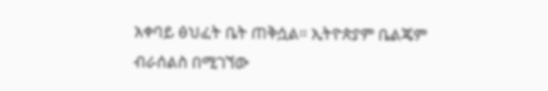አቀባይ ፅህፈት ቤት ጠቅሷል። ኢትዮጵያም ቤልጄም ብራሰልስ በሚገኘው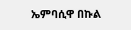ኤምባሲዋ በኩል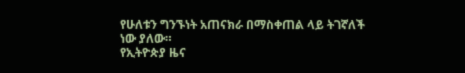የሁለቱን ግንኙነት አጠናክራ በማስቀጠል ላይ ትገኛለች ነው ያለው።
የኢትዮጵያ ዜና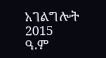አገልግሎት
2015
ዓ.ም